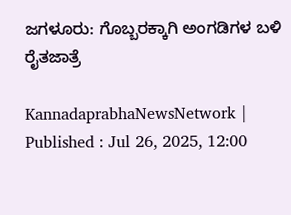ಜಗಳೂರು: ಗೊಬ್ಬರಕ್ಕಾಗಿ ಅಂಗಡಿಗಳ ಬಳಿ ರೈತಜಾತ್ರೆ

KannadaprabhaNewsNetwork |
Published : Jul 26, 2025, 12:00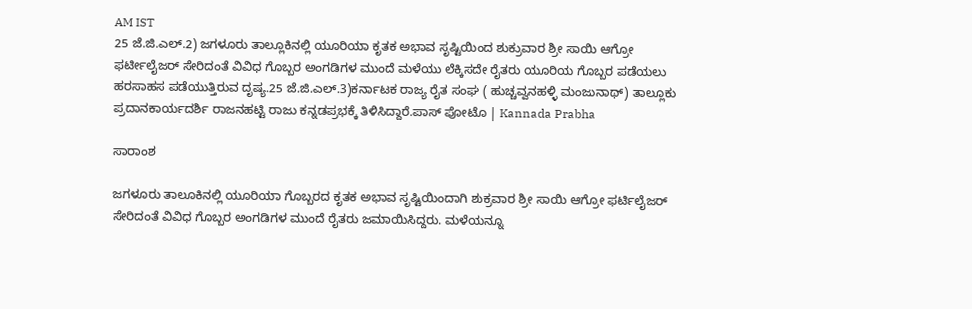AM IST
25 ಜೆ.ಜಿ.ಎಲ್.2) ಜಗಳೂರು ತಾಲ್ಲೂಕಿನಲ್ಲಿ ಯೂರಿಯಾ ಕೃತಕ ಅಭಾವ ಸೃಷ್ಟಿಯಿಂದ ಶುಕ್ರುವಾರ ಶ್ರೀ ಸಾಯಿ ಆಗ್ರೋ ಫರ್ಟೀಲೈಜರ್ ಸೇರಿದಂತೆ ವಿವಿಧ ಗೊಬ್ಬರ ಅಂಗಡಿಗಳ ಮುಂದೆ ಮಳೆಯು ಲೆಕ್ಕಿಸದೇ ರೈತರು ಯೂರಿಯ ಗೊಬ್ಬರ ಪಡೆಯಲು ಹರಸಾಹಸ ಪಡೆಯುತ್ತಿರುವ ದೃಷ್ಯ.25 ಜೆ.ಜಿ.ಎಲ್.3)ಕರ್ನಾಟಕ ರಾಜ್ಯ ರೈತ ಸಂಘ ( ಹುಚ್ಚವ್ವನಹಳ್ಳಿ ಮಂಜುನಾಥ್) ತಾಲ್ಲೂಕು ಪ್ರದಾನಕಾರ್ಯದರ್ಶಿ ರಾಜನಹಟ್ಟಿ ರಾಜು ಕನ್ನಡಪ್ರಭಕ್ಕೆ ತಿಳಿಸಿದ್ದಾರೆ.ಪಾಸ್ ಪೋಟೊ | Kannada Prabha

ಸಾರಾಂಶ

ಜಗಳೂರು ತಾಲೂಕಿನಲ್ಲಿ ಯೂರಿಯಾ ಗೊಬ್ಬರದ ಕೃತಕ ಅಭಾವ ಸೃಷ್ಟಿಯಿಂದಾಗಿ ಶುಕ್ರವಾರ ಶ್ರೀ ಸಾಯಿ ಆಗ್ರೋ ಫರ್ಟಿಲೈಜರ್ ಸೇರಿದಂತೆ ವಿವಿಧ ಗೊಬ್ಬರ ಅಂಗಡಿಗಳ ಮುಂದೆ ರೈತರು ಜಮಾಯಿಸಿದ್ದರು. ಮಳೆಯನ್ನೂ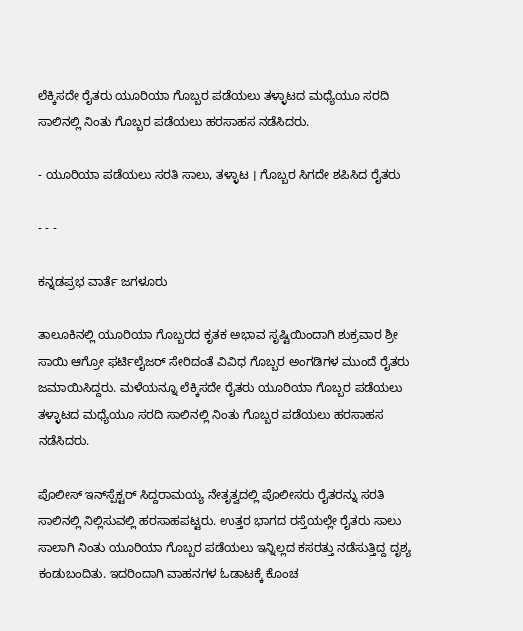ಲೆಕ್ಕಿಸದೇ ರೈತರು ಯೂರಿಯಾ ಗೊಬ್ಬರ ಪಡೆಯಲು ತಳ್ಳಾಟದ ಮಧ್ಯೆಯೂ ಸರದಿ ಸಾಲಿನಲ್ಲಿ ನಿಂತು ಗೊಬ್ಬರ ಪಡೆಯಲು ಹರಸಾಹಸ ನಡೆಸಿದರು.

- ಯೂರಿಯಾ ಪಡೆಯಲು ಸರತಿ ಸಾಲು, ತಳ್ಳಾಟ । ಗೊಬ್ಬರ ಸಿಗದೇ ಶಪಿಸಿದ ರೈತರು

- - -

ಕನ್ನಡಪ್ರಭ ವಾರ್ತೆ ಜಗಳೂರು

ತಾಲೂಕಿನಲ್ಲಿ ಯೂರಿಯಾ ಗೊಬ್ಬರದ ಕೃತಕ ಅಭಾವ ಸೃಷ್ಟಿಯಿಂದಾಗಿ ಶುಕ್ರವಾರ ಶ್ರೀ ಸಾಯಿ ಆಗ್ರೋ ಫರ್ಟಿಲೈಜರ್ ಸೇರಿದಂತೆ ವಿವಿಧ ಗೊಬ್ಬರ ಅಂಗಡಿಗಳ ಮುಂದೆ ರೈತರು ಜಮಾಯಿಸಿದ್ದರು. ಮಳೆಯನ್ನೂ ಲೆಕ್ಕಿಸದೇ ರೈತರು ಯೂರಿಯಾ ಗೊಬ್ಬರ ಪಡೆಯಲು ತಳ್ಳಾಟದ ಮಧ್ಯೆಯೂ ಸರದಿ ಸಾಲಿನಲ್ಲಿ ನಿಂತು ಗೊಬ್ಬರ ಪಡೆಯಲು ಹರಸಾಹಸ ನಡೆಸಿದರು.

ಪೊಲೀಸ್ ಇನ್‌ಸ್ಪೆಕ್ಟರ್‌ ಸಿದ್ದರಾಮಯ್ಯ ನೇತೃತ್ವದಲ್ಲಿ ಪೊಲೀಸರು ರೈತರನ್ನು ಸರತಿ ಸಾಲಿನಲ್ಲಿ ನಿಲ್ಲಿಸುವಲ್ಲಿ ಹರಸಾಹಪಟ್ಟರು. ಉತ್ತರ ಭಾಗದ ರಸ್ತೆಯಲ್ಲೇ ರೈತರು ಸಾಲು ಸಾಲಾಗಿ ನಿಂತು ಯೂರಿಯಾ ಗೊಬ್ಬರ ಪಡೆಯಲು ಇನ್ನಿಲ್ಲದ ಕಸರತ್ತು ನಡೆಸುತ್ತಿದ್ದ ದೃಶ್ಯ ಕಂಡುಬಂದಿತು. ಇದರಿಂದಾಗಿ ವಾಹನಗಳ ಓಡಾಟಕ್ಕೆ ಕೊಂಚ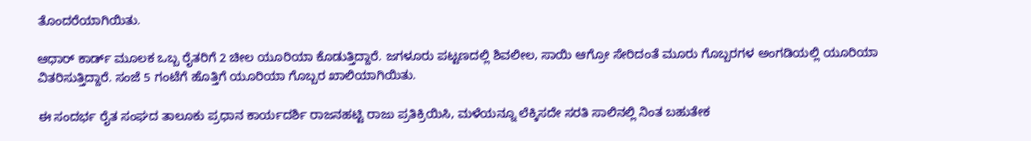ತೊಂದರೆಯಾಗಿಯಿತು.

ಆಧಾರ್ ಕಾರ್ಡ್ ಮೂಲಕ ಒಬ್ಬ ರೈತರಿಗೆ 2 ಚೀಲ ಯೂರಿಯಾ ಕೊಡುತ್ತಿದ್ದಾರೆ. ಜಗಳೂರು ಪಟ್ಟಣದಲ್ಲಿ ಶಿವಲೀಲ, ಸಾಯಿ ಆಗ್ರೋ ಸೇರಿದಂತೆ ಮೂರು ಗೊಬ್ಬರಗಳ ಅಂಗಡಿಯಲ್ಲಿ ಯೂರಿಯಾ ವಿತರಿಸುತ್ತಿದ್ದಾರೆ. ಸಂಜೆ 5 ಗಂಟೆಗೆ ಹೊತ್ತಿಗೆ ಯೂರಿಯಾ ಗೊಬ್ಬರ ಖಾಲಿಯಾಗಿಯಿತು.

ಈ ಸಂದರ್ಭ ರೈತ ಸಂಘದ ತಾಲೂಕು ಪ್ರಧಾನ ಕಾರ್ಯದರ್ಶಿ ರಾಜನಹಟ್ಟಿ ರಾಜು ಪ್ರತಿಕ್ರಿಯಿಸಿ, ಮಳೆಯನ್ನೂ ಲೆಕ್ಕಿಸದೇ ಸರತಿ ಸಾಲಿನಲ್ಲಿ ನಿಂತ ಬಹುತೇಕ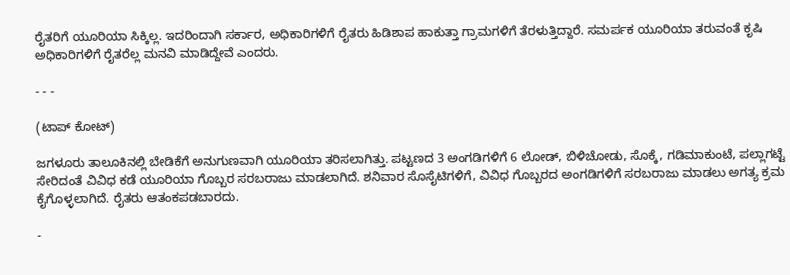ರೈತರಿಗೆ ಯೂರಿಯಾ ಸಿಕ್ಕಿಲ್ಲ. ಇದರಿಂದಾಗಿ ಸರ್ಕಾರ, ಅಧಿಕಾರಿಗಳಿಗೆ ರೈತರು ಹಿಡಿಶಾಪ ಹಾಕುತ್ತಾ ಗ್ರಾಮಗಳಿಗೆ ತೆರಳುತ್ತಿದ್ದಾರೆ. ಸಮರ್ಪಕ ಯೂರಿಯಾ ತರುವಂತೆ ಕೃಷಿ ಅಧಿಕಾರಿಗಳಿಗೆ ರೈತರೆಲ್ಲ ಮನವಿ ಮಾಡಿದ್ದೇವೆ ಎಂದರು.

- - -

(ಟಾಪ್‌ ಕೋಟ್‌)

ಜಗಳೂರು ತಾಲೂಕಿನಲ್ಲಿ ಬೇಡಿಕೆಗೆ ಅನುಗುಣವಾಗಿ ಯೂರಿಯಾ ತರಿಸಲಾಗಿತ್ತು. ಪಟ್ಟಣದ 3 ಅಂಗಡಿಗಳಿಗೆ 6 ಲೋಡ್, ಬಿಳಿಚೋಡು, ಸೊಕ್ಕೆ, ಗಡಿಮಾಕುಂಟೆ, ಪಲ್ಲಾಗಟ್ಟೆ ಸೇರಿದಂತೆ ವಿವಿಧ ಕಡೆ ಯೂರಿಯಾ ಗೊಬ್ಬರ ಸರಬರಾಜು ಮಾಡಲಾಗಿದೆ. ಶನಿವಾರ ಸೊಸೈಟಿಗಳಿಗೆ, ವಿವಿಧ ಗೊಬ್ಬರದ ಅಂಗಡಿಗಳಿಗೆ ಸರಬರಾಜು ಮಾಡಲು ಅಗತ್ಯ ಕ್ರಮ ಕೈಗೊಳ್ಳಲಾಗಿದೆ. ರೈತರು ಆತಂಕಪಡಬಾರದು.

-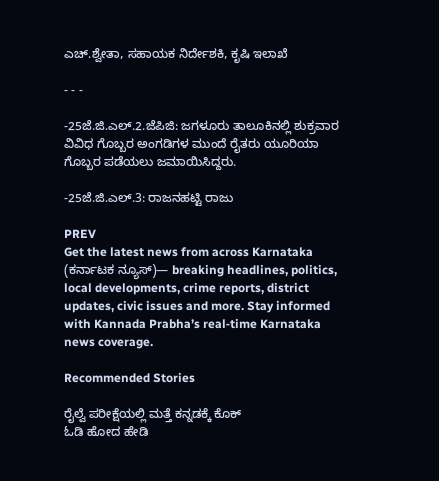ಎಚ್.ಶ್ವೇತಾ, ಸಹಾಯಕ ನಿರ್ದೇಶಕಿ, ಕೃಷಿ ಇಲಾಖೆ

- - -

-25ಜೆ.ಜಿ.ಎಲ್.2.ಜೆಪಿಜಿ: ಜಗಳೂರು ತಾಲೂಕಿನಲ್ಲಿ ಶುಕ್ರವಾರ ವಿವಿಧ ಗೊಬ್ಬರ ಅಂಗಡಿಗಳ ಮುಂದೆ ರೈತರು ಯೂರಿಯಾ ಗೊಬ್ಬರ ಪಡೆಯಲು ಜಮಾಯಿಸಿದ್ದರು.

-25ಜೆ.ಜಿ.ಎಲ್.3: ರಾಜನಹಟ್ಟಿ ರಾಜು

PREV
Get the latest news from across Karnataka (ಕರ್ನಾಟಕ ನ್ಯೂಸ್)— breaking headlines, politics, local developments, crime reports, district updates, civic issues and more. Stay informed with Kannada Prabha’s real‑time Karnataka news coverage.

Recommended Stories

ರೈಲ್ವೆ ಪರೀಕ್ಷೆಯಲ್ಲಿ ಮತ್ತೆ ಕನ್ನಡಕ್ಕೆ ಕೊಕ್
ಓಡಿ ಹೋದ ಹೇಡಿ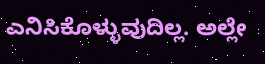ಎನಿಸಿಕೊಳ್ಳುವುದಿಲ್ಲ. ಅಲ್ಲೇ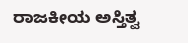ರಾಜಕೀಯ ಅಸ್ತಿತ್ವ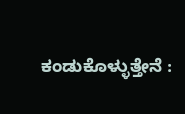ಕಂಡುಕೊಳ್ಳುತ್ತೇನೆ :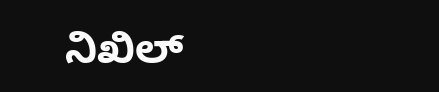ನಿಖಿಲ್‌